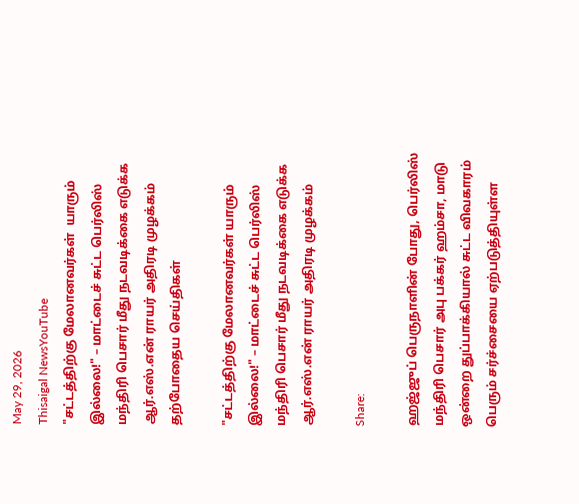May 29, 2026
Thisaigal NewsYouTube
"சட்டத்திற்கு மேலானவர்கள்  யாரும் இல்லை!" – மாட்டைச் சுட்ட பெர்லிஸ் மந்திரி பெசார் மீது நடவடிக்கை எடுக்க ஆர்.எஸ்.என் ராயர் அதிரடி முழக்கம்
தற்போதைய செய்திகள்

"சட்டத்திற்கு மேலானவர்கள் யாரும் இல்லை!" – மாட்டைச் சுட்ட பெர்லிஸ் மந்திரி பெசார் மீது நடவடிக்கை எடுக்க ஆர்.எஸ்.என் ராயர் அதிரடி முழக்கம்

Share:

ஹஜ்ஜுப் பெருநாளின் போது, பெர்லிஸ் மந்திரி பெசார் அபு பக்கர் ஹம்சா, மாடு ஒன்றை துப்பாக்கியால் சுட்ட விவகாரம் பெரும் சர்ச்சையை ஏற்படுத்தியுள்ள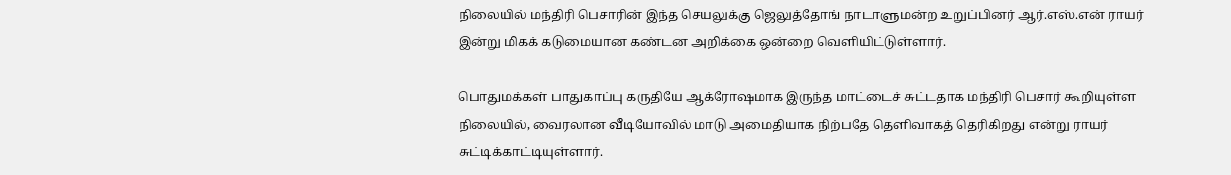நிலையில் மந்திரி பெசாரின் இந்த செயலுக்கு ஜெலுத்தோங் நாடாளுமன்ற உறுப்பினர் ஆர்.எஸ்.என் ராயர் இன்று மிகக் கடுமையான கண்டன அறிக்கை ஒன்றை வெளியிட்டுள்ளார்.

பொதுமக்கள் பாதுகாப்பு கருதியே ஆக்ரோஷமாக இருந்த மாட்டைச் சுட்டதாக மந்திரி பெசார் கூறியுள்ள நிலையில், வைரலான வீடியோவில் மாடு அமைதியாக நிற்பதே தெளிவாகத் தெரிகிறது என்று ராயர் சுட்டிக்காட்டியுள்ளார்.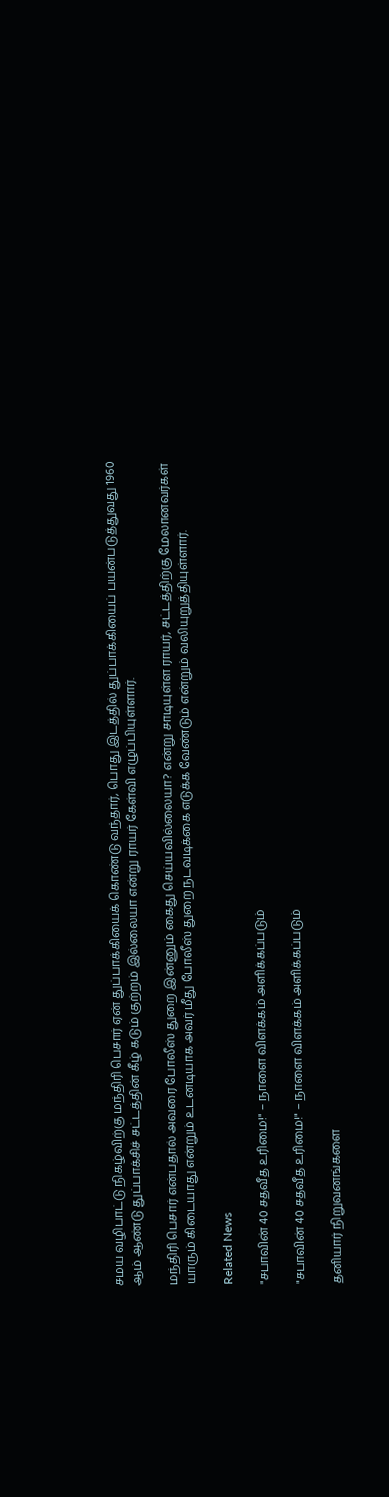சமய வழிபாட்டு நிகழ்விற்கு மந்திரி பெசார் ஏன் துப்பாக்கியைக் கொண்டு வந்தார், பொது இடத்தில் துப்பாக்கியைப் பயன்படுத்துவது 1960 ஆம் ஆண்டு துப்பாக்சிச் சட்டத்தின் கீழ் கடும் குற்றம் இல்லையா என்று ராயர் கேள்வி எழுப்பியுள்ளார்.

மந்திரி பெசார் என்பதால் அவரை போலீஸ் துறை இன்னும் கைது செய்யவில்லையா? என்று சாடியுள்ள ராயர், சட்டத்திற்கு மேலானவர்கள் யாரும் கிடையாது என்றும் உடனடியாக அவர் மீது போலீஸ் துறை நடவடிக்கை எடுக்க வேண்டும் என்றும் வலியுறுத்தியுள்ளார்.

Related News

"சபாவின் 40 சதவீத உரிமை!" – நாளை விளக்கம் அளிக்கப்படும்

"சபாவின் 40 சதவீத உரிமை!" – நாளை விளக்கம் அளிக்கப்படும்

தனியார் நிறுவனங்களை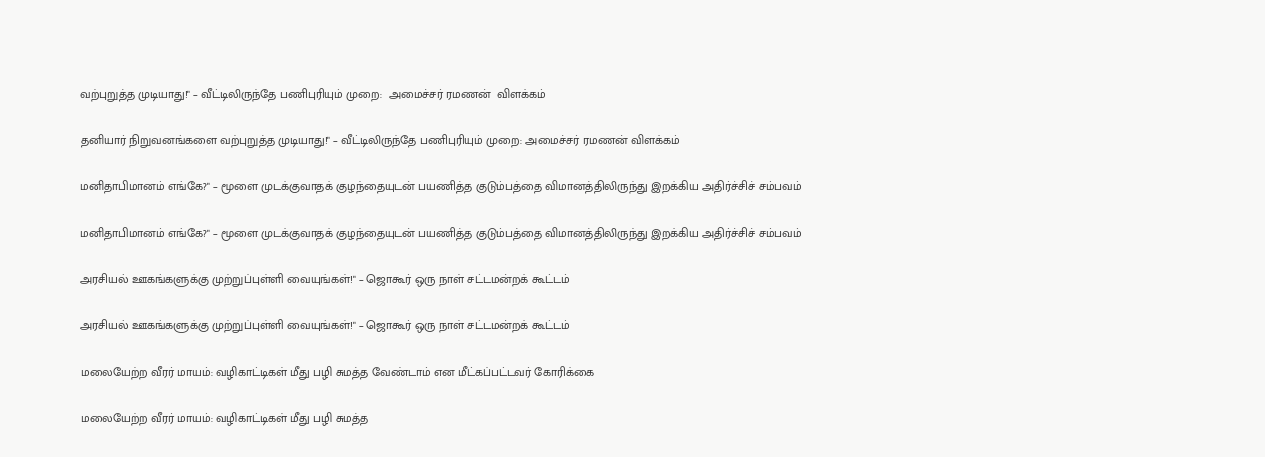வற்புறுத்த முடியாது!" – வீட்டிலிருந்தே பணிபுரியும் முறை:  அமைச்சர் ரமணன்  விளக்கம்

தனியார் நிறுவனங்களை வற்புறுத்த முடியாது!" – வீட்டிலிருந்தே பணிபுரியும் முறை: அமைச்சர் ரமணன் விளக்கம்

மனிதாபிமானம் எங்கே?" – மூளை முடக்குவாதக் குழந்தையுடன் பயணித்த குடும்பத்தை விமானத்திலிருந்து இறக்கிய அதிர்ச்சிச் சம்பவம்

மனிதாபிமானம் எங்கே?" – மூளை முடக்குவாதக் குழந்தையுடன் பயணித்த குடும்பத்தை விமானத்திலிருந்து இறக்கிய அதிர்ச்சிச் சம்பவம்

அரசியல் ஊகங்களுக்கு முற்றுப்புள்ளி வையுங்கள்!" – ஜொகூர் ஒரு நாள் சட்டமன்றக் கூட்டம்

அரசியல் ஊகங்களுக்கு முற்றுப்புள்ளி வையுங்கள்!" – ஜொகூர் ஒரு நாள் சட்டமன்றக் கூட்டம்

மலையேற்ற வீரர் மாயம்: வழிகாட்டிகள் மீது பழி சுமத்த வேண்டாம் என மீட்கப்பட்டவர் கோரிக்கை

மலையேற்ற வீரர் மாயம்: வழிகாட்டிகள் மீது பழி சுமத்த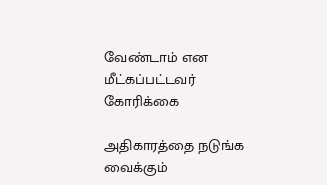வேண்டாம் என மீட்கப்பட்டவர் கோரிக்கை

அதிகாரத்தை நடுங்க வைக்கும்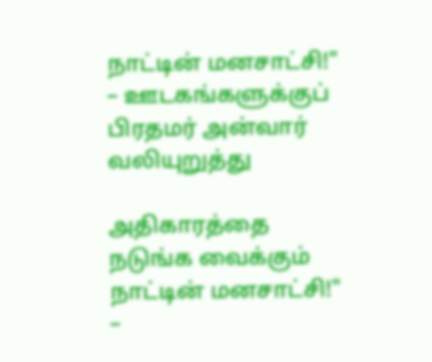நாட்டின் மனசாட்சி!" – ஊடகங்களுக்குப் பிரதமர் அன்வார் வலியுறுத்து

அதிகாரத்தை நடுங்க வைக்கும் நாட்டின் மனசாட்சி!" –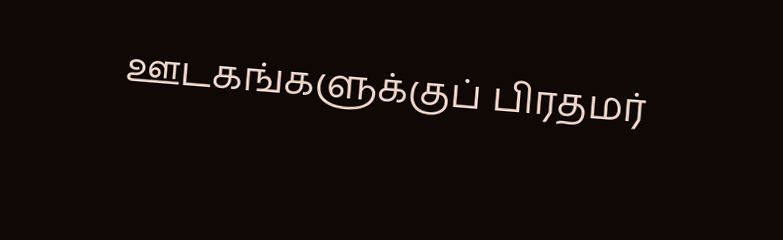ஊடகங்களுக்குப் பிரதமர்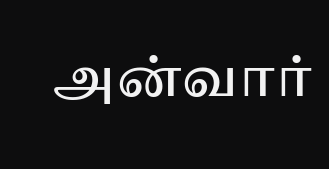அன்வார்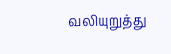வலியுறுத்து